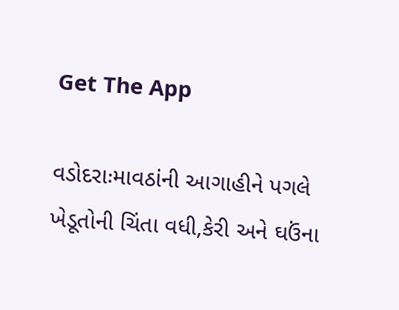Get The App

વડોદરાઃમાવઠાંની આગાહીને પગલે ખેડૂતોની ચિંતા વધી,કેરી અને ઘઉંના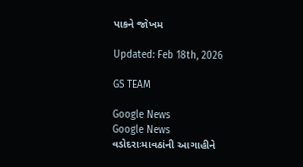પાકને જોખમ

Updated: Feb 18th, 2026

GS TEAM

Google News
Google News
વડોદરાઃમાવઠાંની આગાહીને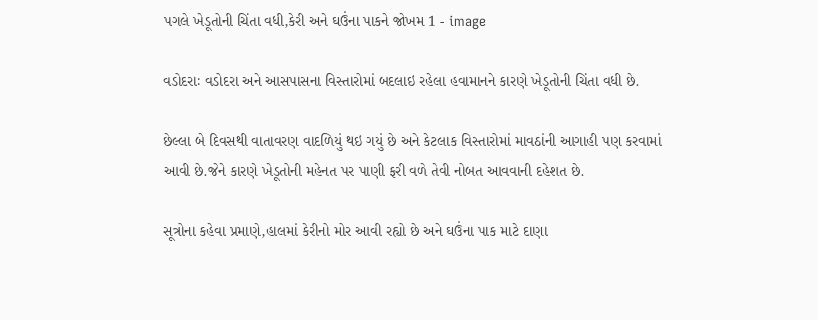પગલે ખેડૂતોની ચિંતા વધી,કેરી અને ઘઉંના પાકને જોખમ 1 - image

વડોદરાઃ વડોદરા અને આસપાસના વિસ્તારોમાં બદલાઇ રહેલા હવામાનને કારણે ખેડૂતોની ચિંતા વધી છે.

છેલ્લા બે દિવસથી વાતાવરણ વાદળિયું થઇ ગયું છે અને કેટલાક વિસ્તારોમાં માવઠાંની આગાહી પણ કરવામાં આવી છે.જેને કારણે ખેડૂતોની મહેનત પર પાણી ફરી વળે તેવી નોબત આવવાની દહેશત છે.

સૂત્રોના કહેવા પ્રમાણે,હાલમાં કેરીનો મોર આવી રહ્યો છે અને ઘઉંના પાક માટે દાણા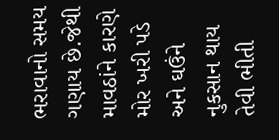ભરાવાનો સમય ગણાય છે.જેથી માવઠાંને કારણે મોર ખરી પડે અને ઘઉંને નુકસાન થાય તેવી ભીતી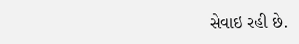સેવાઇ રહી છે.